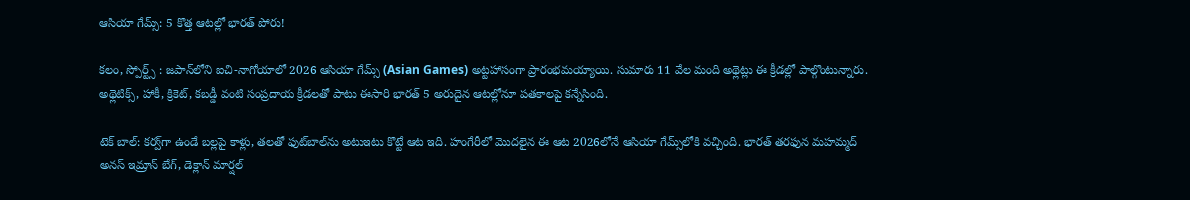ఆసియా గేమ్స్: 5 కొత్త ఆటల్లో భారత్ పోరు!

కలం, స్పోర్ట్స్ : జపాన్‌లోని ఐచి-నాగోయాలో 2026 ఆసియా గేమ్స్ (Asian Games) అట్టహాసంగా ప్రారంభమయ్యాయి. సుమారు 11 వేల మంది అథ్లెట్లు ఈ క్రీడల్లో పాల్గొంటున్నారు. అథ్లెటిక్స్, హాకీ, క్రికెట్, కబడ్డీ వంటి సంప్రదాయ క్రీడలతో పాటు ఈసారి భారత్ 5 అరుదైన ఆటల్లోనూ పతకాలపై కన్నేసింది.

టెక్ బాల్: కర్వ్‌గా ఉండే బల్లపై కాళ్లు, తలతో ఫుట్‌బాల్‌ను అటుఇటు కొట్టే ఆట ఇది. హంగేరీలో మొదలైన ఈ ఆట 2026లోనే ఆసియా గేమ్స్‌లోకి వచ్చింది. భారత్ తరఫున మహమ్మద్ అనస్ ఇమ్రాన్ బేగ్, డెక్లాన్ మార్షల్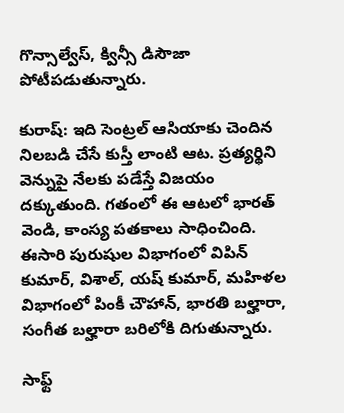గొన్సాల్వేస్, క్విన్సీ డిసౌజా పోటీపడుతున్నారు.

కురాష్: ఇది సెంట్రల్ ఆసియాకు చెందిన నిలబడి చేసే కుస్తీ లాంటి ఆట. ప్రత్యర్థిని వెన్నుపై నేలకు పడేస్తే విజయం దక్కుతుంది. గతంలో ఈ ఆటలో భారత్ వెండి, కాంస్య పతకాలు సాధించింది. ఈసారి పురుషుల విభాగంలో విపిన్ కుమార్, విశాల్, యష్ కుమార్, మహిళల విభాగంలో పింకీ చౌహాన్, భారతి బల్హారా, సంగీత బల్హారా బరిలోకి దిగుతున్నారు.

సాఫ్ట్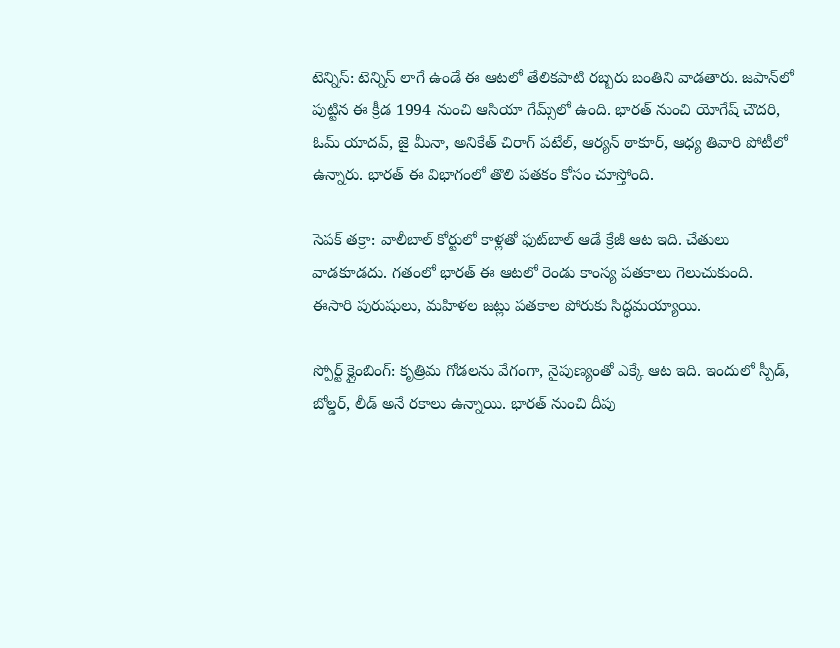టెన్నిస్: టెన్నిస్ లాగే ఉండే ఈ ఆటలో తేలికపాటి రబ్బరు బంతిని వాడతారు. జపాన్‌లో పుట్టిన ఈ క్రీడ 1994 నుంచి ఆసియా గేమ్స్‌లో ఉంది. భారత్ నుంచి యోగేష్ చౌదరి, ఓమ్ యాదవ్, జై మీనా, అనికేత్ చిరాగ్ పటేల్, ఆర్యన్ ఠాకూర్, ఆధ్య తివారి పోటీలో ఉన్నారు. భారత్ ఈ విభాగంలో తొలి పతకం కోసం చూస్తోంది.

సెపక్ తక్రా: వాలీబాల్ కోర్టులో కాళ్లతో ఫుట్‌బాల్ ఆడే క్రేజీ ఆట ఇది. చేతులు వాడకూడదు. గతంలో భారత్ ఈ ఆటలో రెండు కాంస్య పతకాలు గెలుచుకుంది. ఈసారి పురుషులు, మహిళల జట్లు పతకాల పోరుకు సిద్ధమయ్యాయి.

స్పోర్ట్ క్లైంబింగ్: కృత్రిమ గోడలను వేగంగా, నైపుణ్యంతో ఎక్కే ఆట ఇది. ఇందులో స్పీడ్, బోల్డర్, లీడ్ అనే రకాలు ఉన్నాయి. భారత్ నుంచి దీపు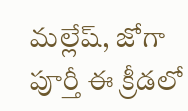మల్లేష్, జోగా పూర్తీ ఈ క్రీడలో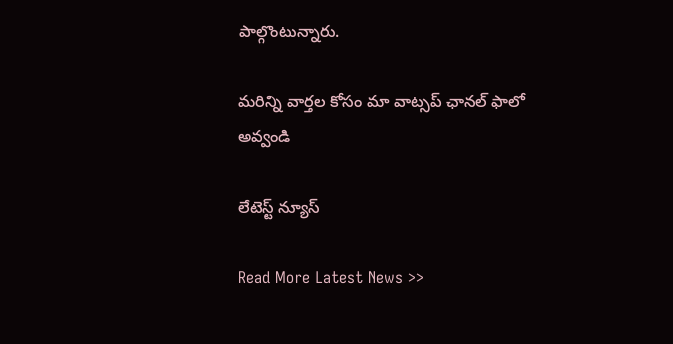పాల్గొంటున్నారు.

మ‌రిన్ని వార్త‌ల కోసం మా వాట్స‌ప్ ఛాన‌ల్ ఫాలో అవ్వండి

లేటెస్ట్ న్యూస్‌

Read More Latest News >>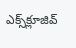ఎక్స్‌క్లూజివ్‌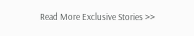Read More Exclusive Stories >>